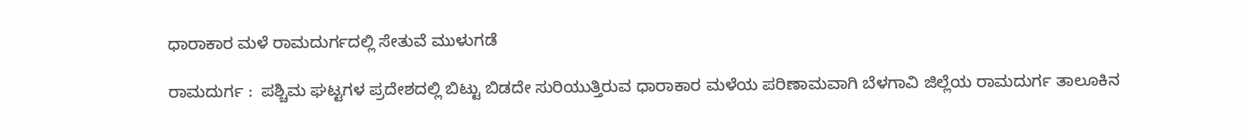ಧಾರಾಕಾರ ಮಳೆ ರಾಮದುರ್ಗದಲ್ಲಿ ಸೇತುವೆ ಮುಳುಗಡೆ

ರಾಮದುರ್ಗ :  ಪಶ್ಚಿಮ ಘಟ್ಟಗಳ ಪ್ರದೇಶದಲ್ಲಿ ಬಿಟ್ಟು ಬಿಡದೇ ಸುರಿಯುತ್ತಿರುವ ಧಾರಾಕಾರ ಮಳೆಯ ಪರಿಣಾಮವಾಗಿ ಬೆಳಗಾವಿ ಜಿಲ್ಲೆಯ ರಾಮದುರ್ಗ ತಾಲೂಕಿನ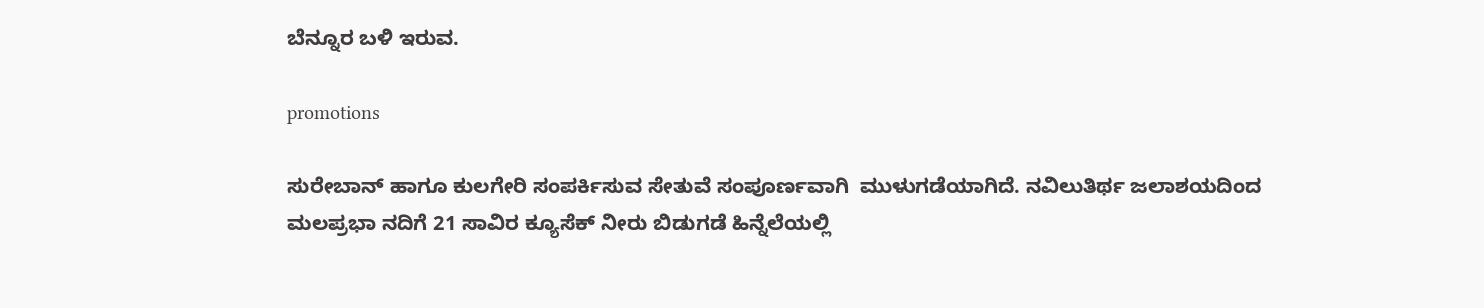ಬೆನ್ನೂರ ಬಳಿ ಇರುವ.

promotions

ಸುರೇಬಾನ್ ಹಾಗೂ ಕುಲಗೇರಿ ಸಂಪರ್ಕಿಸುವ ಸೇತುವೆ ಸಂಪೂರ್ಣವಾಗಿ  ಮುಳುಗಡೆಯಾಗಿದೆ. ನವಿಲುತಿರ್ಥ ಜಲಾಶಯದಿಂದ ಮಲಪ್ರಭಾ ನದಿಗೆ 21 ಸಾವಿರ ಕ್ಯೂಸೆಕ್ ನೀರು ಬಿಡುಗಡೆ ಹಿನ್ನೆಲೆಯಲ್ಲಿ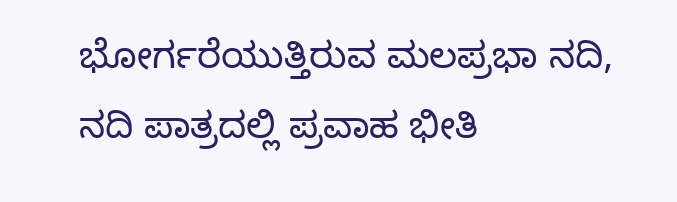ಭೋರ್ಗರೆಯುತ್ತಿರುವ ಮಲಪ್ರಭಾ ನದಿ, ನದಿ ಪಾತ್ರದಲ್ಲಿ ಪ್ರವಾಹ ಭೀತಿ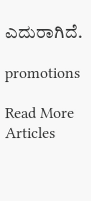ಎದುರಾಗಿದೆ.

promotions

Read More Articles